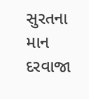સુરતના માન દરવાજા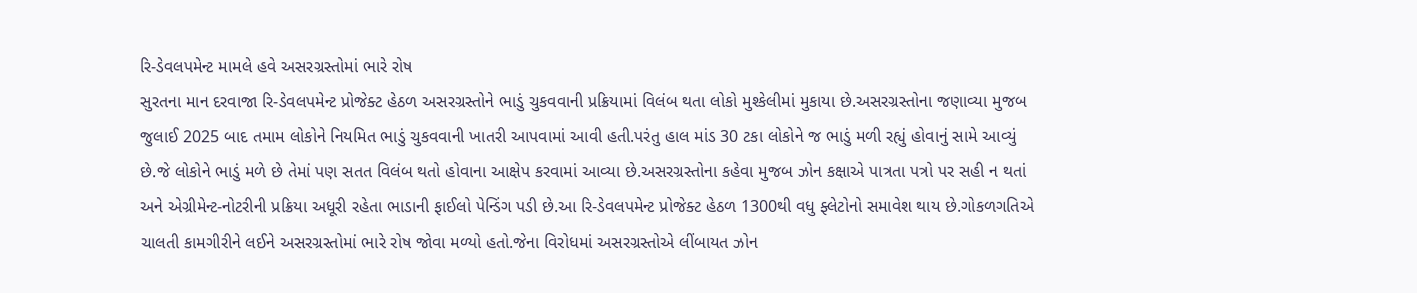રિ-ડેવલપમેન્ટ મામલે હવે અસરગ્રસ્તોમાં ભારે રોષ
સુરતના માન દરવાજા રિ-ડેવલપમેન્ટ પ્રોજેક્ટ હેઠળ અસરગ્રસ્તોને ભાડું ચુકવવાની પ્રક્રિયામાં વિલંબ થતા લોકો મુશ્કેલીમાં મુકાયા છે.અસરગ્રસ્તોના જણાવ્યા મુજબ જુલાઈ 2025 બાદ તમામ લોકોને નિયમિત ભાડું ચુકવવાની ખાતરી આપવામાં આવી હતી.પરંતુ હાલ માંડ 30 ટકા લોકોને જ ભાડું મળી રહ્યું હોવાનું સામે આવ્યું છે.જે લોકોને ભાડું મળે છે તેમાં પણ સતત વિલંબ થતો હોવાના આક્ષેપ કરવામાં આવ્યા છે.અસરગ્રસ્તોના કહેવા મુજબ ઝોન કક્ષાએ પાત્રતા પત્રો પર સહી ન થતાં અને એગ્રીમેન્ટ-નોટરીની પ્રક્રિયા અધૂરી રહેતા ભાડાની ફાઈલો પેન્ડિંગ પડી છે.આ રિ-ડેવલપમેન્ટ પ્રોજેક્ટ હેઠળ 1300થી વધુ ફ્લેટોનો સમાવેશ થાય છે.ગોકળગતિએ ચાલતી કામગીરીને લઈને અસરગ્રસ્તોમાં ભારે રોષ જોવા મળ્યો હતો.જેના વિરોધમાં અસરગ્રસ્તોએ લીંબાયત ઝોન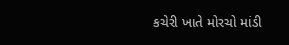કચેરી ખાતે મોરચો માંડી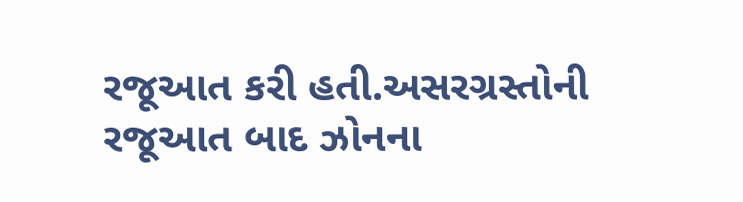રજૂઆત કરી હતી.અસરગ્રસ્તોની રજૂઆત બાદ ઝોનના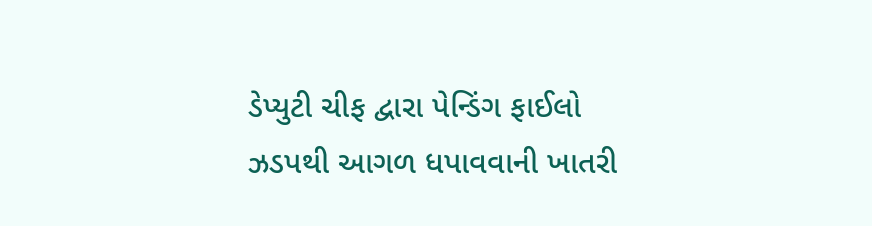ડેપ્યુટી ચીફ દ્વારા પેન્ડિંગ ફાઈલો ઝડપથી આગળ ધપાવવાની ખાતરી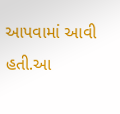આપવામાં આવી હતી.આ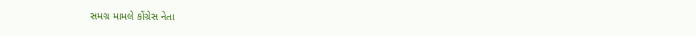સમગ્ર મામલે કોંગ્રેસ નેતા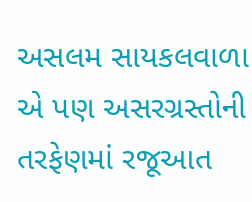અસલમ સાયકલવાળા એ પણ અસરગ્રસ્તોની તરફેણમાં રજૂઆત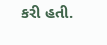કરી હતી.